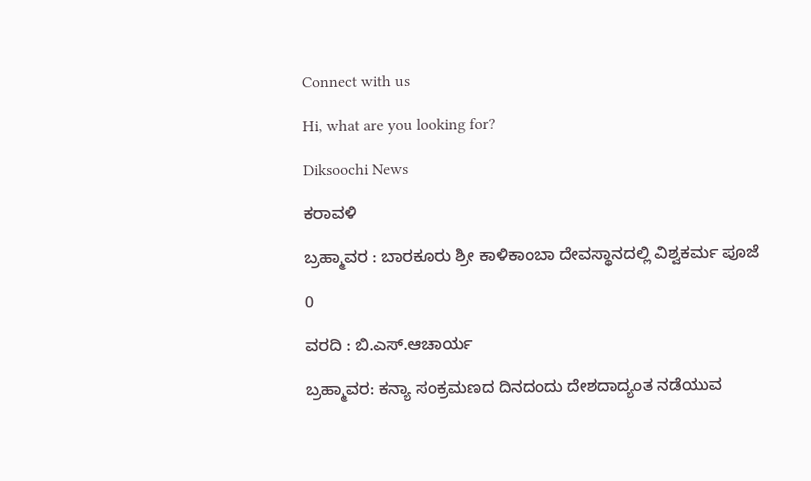Connect with us

Hi, what are you looking for?

Diksoochi News

ಕರಾವಳಿ

ಬ್ರಹ್ಮಾವರ : ಬಾರಕೂರು ಶ್ರೀ ಕಾಳಿಕಾಂಬಾ ದೇವಸ್ಥಾನದಲ್ಲಿ ವಿಶ್ವಕರ್ಮ ಪೂಜೆ

0

ವರದಿ : ಬಿ.ಎಸ್.ಆಚಾರ್ಯ

ಬ್ರಹ್ಮಾವರ: ಕನ್ಯಾ ಸಂಕ್ರಮಣದ ದಿನದಂದು ದೇಶದಾದ್ಯಂತ ನಡೆಯುವ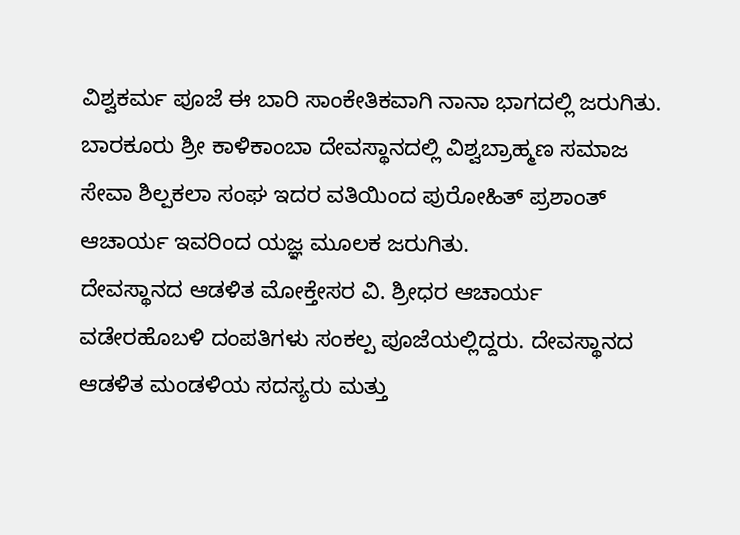ವಿಶ್ವಕರ್ಮ ಪೂಜೆ ಈ ಬಾರಿ ಸಾಂಕೇತಿಕವಾಗಿ ನಾನಾ ಭಾಗದಲ್ಲಿ ಜರುಗಿತು. ಬಾರಕೂರು ಶ್ರೀ ಕಾಳಿಕಾಂಬಾ ದೇವಸ್ಥಾನದಲ್ಲಿ ವಿಶ್ವಬ್ರಾಹ್ಮಣ ಸಮಾಜ ಸೇವಾ ಶಿಲ್ಪಕಲಾ ಸಂಘ ಇದರ ವತಿಯಿಂದ ಪುರೋಹಿತ್ ಪ್ರಶಾಂತ್ ಆಚಾರ್ಯ ಇವರಿಂದ ಯಜ್ಞ ಮೂಲಕ ಜರುಗಿತು.
ದೇವಸ್ಥಾನದ ಆಡಳಿತ ಮೋಕ್ತೇಸರ ವಿ. ಶ್ರೀಧರ ಆಚಾರ್ಯ ವಡೇರಹೊಬಳಿ ದಂಪತಿಗಳು ಸಂಕಲ್ಪ ಪೂಜೆಯಲ್ಲಿದ್ದರು. ದೇವಸ್ಥಾನದ ಆಡಳಿತ ಮಂಡಳಿಯ ಸದಸ್ಯರು ಮತ್ತು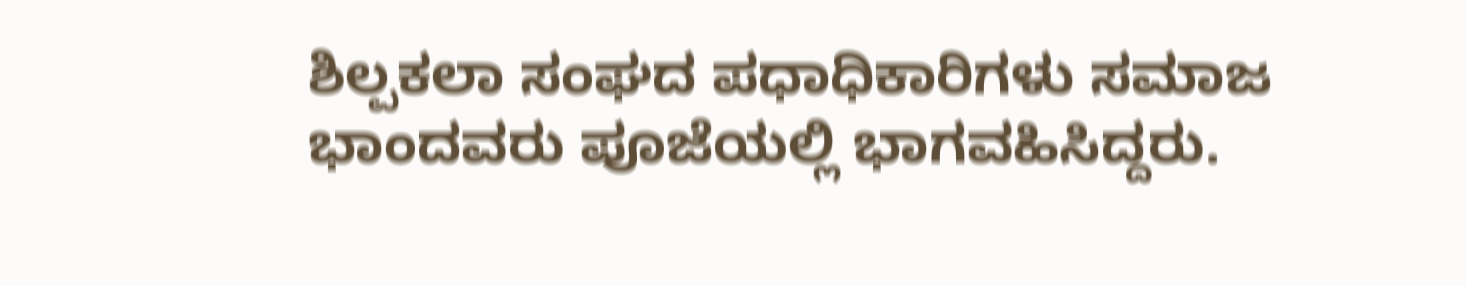ಶಿಲ್ಪಕಲಾ ಸಂಘದ ಪಧಾಧಿಕಾರಿಗಳು ಸಮಾಜ ಭಾಂದವರು ಪೂಜೆಯಲ್ಲಿ ಭಾಗವಹಿಸಿದ್ದರು.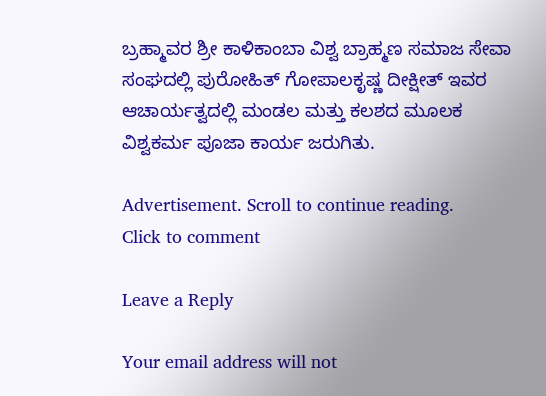ಬ್ರಹ್ಮಾವರ ಶ್ರೀ ಕಾಳಿಕಾಂಬಾ ವಿಶ್ವ ಬ್ರಾಹ್ಮಣ ಸಮಾಜ ಸೇವಾ ಸಂಘದಲ್ಲಿ ಪುರೋಹಿತ್ ಗೋಪಾಲಕೃಷ್ಣ ದೀಕ್ಷೀತ್ ಇವರ ಆಚಾರ್ಯತ್ವದಲ್ಲಿ ಮಂಡಲ ಮತ್ತು ಕಲಶದ ಮೂಲಕ ವಿಶ್ವಕರ್ಮ ಪೂಜಾ ಕಾರ್ಯ ಜರುಗಿತು.

Advertisement. Scroll to continue reading.
Click to comment

Leave a Reply

Your email address will not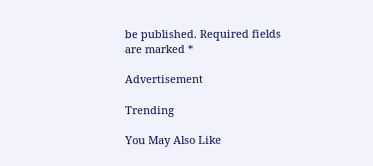be published. Required fields are marked *

Advertisement

Trending

You May Also Like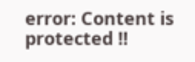error: Content is protected !!